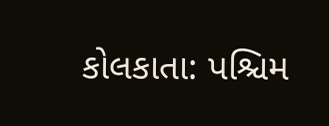કોલકાતા: પશ્ચિમ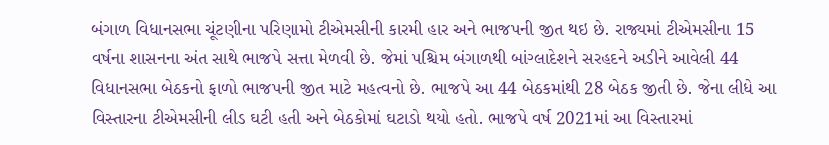બંગાળ વિધાનસભા ચૂંટણીના પરિણામો ટીએમસીની કારમી હાર અને ભાજપની જીત થઇ છે. રાજ્યમાં ટીએમસીના 15 વર્ષના શાસનના અંત સાથે ભાજપે સત્તા મેળવી છે. જેમાં પશ્ચિમ બંગાળથી બાંગ્લાદેશને સરહદને અડીને આવેલી 44 વિધાનસભા બેઠકનો ફાળો ભાજપની જીત માટે મહત્વનો છે. ભાજપે આ 44 બેઠકમાંથી 28 બેઠક જીતી છે. જેના લીધે આ વિસ્તારના ટીએમસીની લીડ ઘટી હતી અને બેઠકોમાં ઘટાડો થયો હતો. ભાજપે વર્ષ 2021માં આ વિસ્તારમાં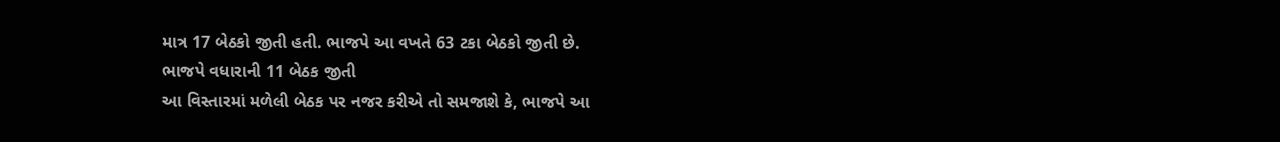માત્ર 17 બેઠકો જીતી હતી. ભાજપે આ વખતે 63 ટકા બેઠકો જીતી છે.
ભાજપે વધારાની 11 બેઠક જીતી
આ વિસ્તારમાં મળેલી બેઠક પર નજર કરીએ તો સમજાશે કે, ભાજપે આ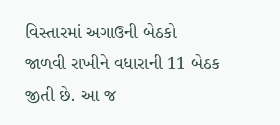વિસ્તારમાં અગાઉની બેઠકો જાળવી રાખીને વધારાની 11 બેઠક જીતી છે. આ જ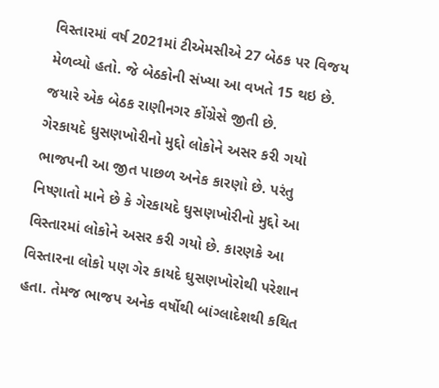વિસ્તારમાં વર્ષ 2021માં ટીએમસીએ 27 બેઠક પર વિજય મેળવ્યો હતો. જે બેઠકોની સંખ્યા આ વખતે 15 થઇ છે. જયારે એક બેઠક રાણીનગર કોંગ્રેસે જીતી છે.
ગેરકાયદે ઘુસણખોરીનો મુદ્દો લોકોને અસર કરી ગયો
ભાજપની આ જીત પાછળ અનેક કારણો છે. પરંતુ નિષ્ણાતો માને છે કે ગેરકાયદે ઘુસણખોરીનો મુદ્દો આ વિસ્તારમાં લોકોને અસર કરી ગયો છે. કારણકે આ વિસ્તારના લોકો પણ ગેર કાયદે ઘુસણખોરોથી પરેશાન હતા. તેમજ ભાજપ અનેક વર્ષોથી બાંગ્લાદેશથી કથિત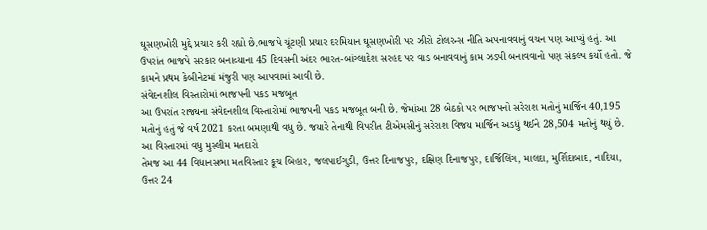ઘૂસણખોરી મુદ્દે પ્રચાર કરી રહ્યો છે.ભાજપે ચૂંટણી પ્રચાર દરમિયાન ઘૂસણખોરી પર ઝીરો ટોલરન્સ નીતિ અપનાવવાનું વચન પણ આપ્યું હતું. આ ઉપરાંત ભાજપે સરકાર બનાવ્યાના 45 દિવસની અંદર ભારત-બાંગ્લાદેશ સરહદ પર વાડ બનાવવાનું કામ ઝડપી બનાવવાનો પણ સંકલ્પ કર્યો હતો. જે કામને પ્રથમ કેબીનેટમાં મંજુરી પણ આપવામાં આવી છે.
સંવેદનશીલ વિસ્તારોમાં ભાજપની પકડ મજબૂત
આ ઉપરાંત રાજ્યના સંવેદનશીલ વિસ્તારોમાં ભાજપની પકડ મજબૂત બની છે. જેમાંઆ 28 બેઠકો પર ભાજપનો સરેરાશ મતોનું માર્જિન 40,195 મતોનું હતું જે વર્ષ 2021 કરતા બમણાથી વધુ છે. જયારે તેનાથી વિપરીત ટીએમસીનું સરેરાશ વિજય માર્જિન અડધું થઈને 28,504 મતોનું થયું છે.
આ વિસ્તારમાં વધુ મુસ્લીમ મતદારો
તેમજ આ 44 વિધાનસભા મતવિસ્તાર કૂચ બિહાર, જલપાઈગુડી, ઉત્તર દિનાજપુર, દક્ષિણ દિનાજપુર, દાર્જિલિંગ, માલદા, મુર્શિદાબાદ, નાદિયા, ઉત્તર 24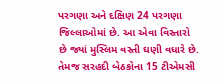પરગણા અને દક્ષિણ 24 પરગણા જિલ્લાઓમાં છે. આ એવા વિસ્તારો છે જ્યાં મુસ્લિમ વસ્તી ઘણી વધારે છે. તેમજ સરહદી બેઠકોના 15 ટીએમસી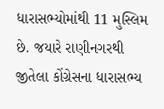ધારાસભ્યોમાંથી 11 મુસ્લિમ છે. જયારે રાણીનગરથી જીતેલા કોંગ્રેસના ધારાસભ્ય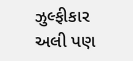ઝુલ્ફીકાર અલી પણ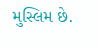મુસ્લિમ છે.